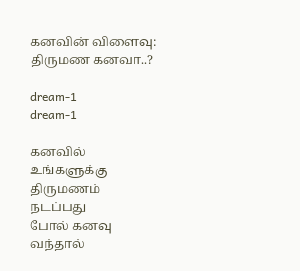கனவின் விளைவு: திருமண கனவா..?

dream-1
dream-1

கனவில் உங்களுக்கு திருமணம் நடப்பது
போல் கனவு வந்தால்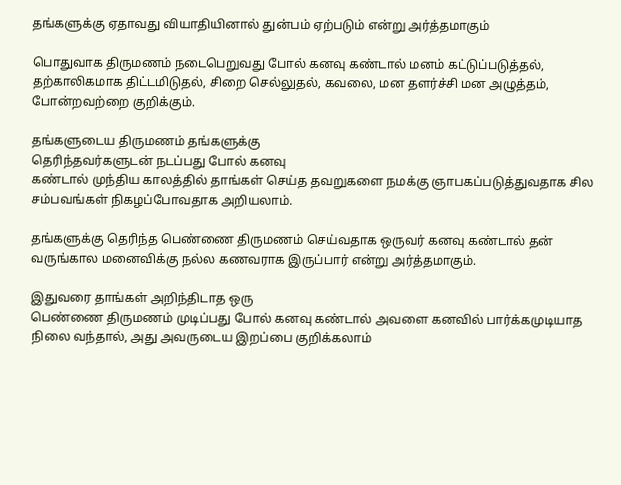தங்களுக்கு ஏதாவது வியாதியினால் துன்பம் ஏற்படும் என்று அர்த்தமாகும்

பொதுவாக திருமணம் நடைபெறுவது போல் கனவு கண்டால் மனம் கட்டுப்படுத்தல், தற்காலிகமாக திட்டமிடுதல், சிறை செல்லுதல், கவலை, மன தளர்ச்சி மன அழுத்தம், போன்றவற்றை குறிக்கும்.

தங்களுடைய திருமணம் தங்களுக்கு
தெரிந்தவர்களுடன் நடப்பது போல் கனவு
கண்டால் முந்திய காலத்தில் தாங்கள் செய்த தவறுகளை நமக்கு ஞாபகப்படுத்துவதாக சில சம்பவங்கள் நிகழப்போவதாக அறியலாம்.

தங்களுக்கு தெரிந்த பெண்ணை திருமணம் செய்வதாக ஒருவர் கனவு கண்டால் தன் வருங்கால மனைவிக்கு நல்ல கணவராக இருப்பார் என்று அர்த்தமாகும்.

இதுவரை தாங்கள் அறிந்திடாத ஒரு
பெண்ணை திருமணம் முடிப்பது போல் கனவு கண்டால் அவளை கனவில் பார்க்கமுடியாத நிலை வந்தால், அது அவருடைய இறப்பை குறிக்கலாம்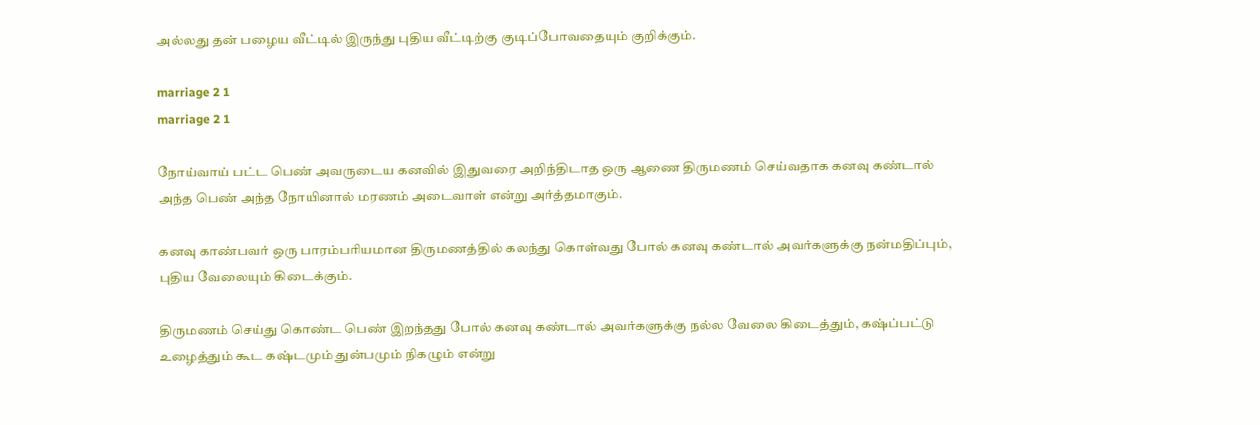அல்லது தன் பழைய வீட்டில் இருந்து புதிய வீட்டிற்கு குடிப்போவதையும் குறிக்கும்.

marriage 2 1
marriage 2 1

நோய்வாய் பட்ட பெண் அவருடைய கனவில் இதுவரை அறிந்திடாத ஒரு ஆணை திருமணம் செய்வதாக கனவு கண்டால் அந்த பெண் அந்த நோயினால் மரணம் அடைவாள் என்று அர்த்தமாகும்.

கனவு காண்பவர் ஒரு பாரம்பரியமான திருமணத்தில் கலந்து கொள்வது போல் கனவு கண்டால் அவர்களுக்கு நன்மதிப்பும், புதிய வேலையும் கிடைக்கும்.

திருமணம் செய்து கொண்ட பெண் இறந்தது போல் கனவு கண்டால் அவர்களுக்கு நல்ல வேலை கிடைத்தும், கஷ்ப்பட்டு உழைத்தும் கூட கஷ்டமும் துன்பமும் நிகழும் என்று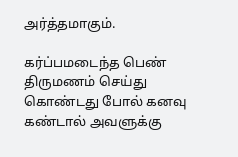அர்த்தமாகும்.

கர்ப்பமடைந்த பெண் திருமணம் செய்து கொண்டது போல் கனவு கண்டால் அவளுக்கு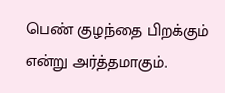பெண் குழந்தை பிறக்கும் என்று அர்த்தமாகும்.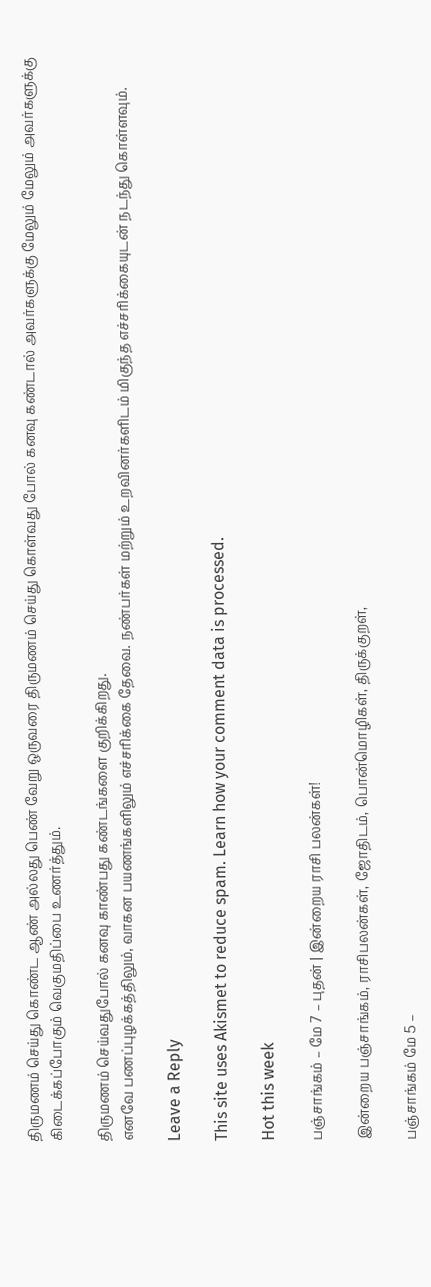திருமணம் செய்து கொண்ட ஆண் அல்லது பெண் வேறு ஒருவரை திருமணம் செய்து கொள்வது போல் கனவு கண்டால் அவர்களுக்கு மேலும் மேலும் அவர்களுக்கு கிடைக்கப்போகும் வெகுமதிப்பை உணர்த்தும்.

திருமணம் செய்வதுபோல் கனவு காண்பது கண்டங்களை குறிக்கிறது.
எனவே பணப்புழக்கத்திலும், வாகன பயணங்களிலும் எச்சரிக்கை தேவை. நண்பர்கள் மற்றும் உறவினர்களிடம் மிகுந்த எச்சரிக்கையுடன் நடந்து கொள்ளவும்.

Leave a Reply

This site uses Akismet to reduce spam. Learn how your comment data is processed.

Hot this week

பஞ்சாங்கம் – மே 7 – புதன் | இன்றைய ராசி பலன்கள்!

இன்றைய பஞ்சாங்கம், ராசிபலன்கள், ஜோதிடம், பொன்மொழிகள், திருக்குறள்,

பஞ்சாங்கம் மே 5 –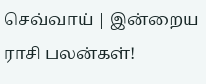செவ்வாய் | இன்றைய ராசி பலன்கள்!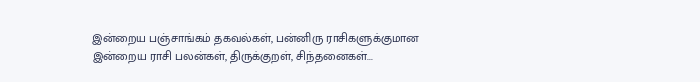இன்றைய பஞ்சாங்கம் தகவல்கள், பன்னிரு ராசிகளுக்குமான இன்றைய ராசி பலன்கள், திருக்குறள், சிந்தனைகள்...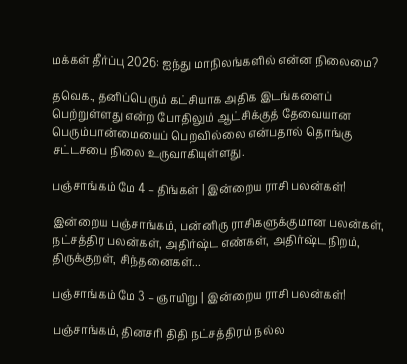மக்கள் தீர்ப்பு 2026: ஐந்து மாநிலங்களில் என்ன நிலைமை?

தவெக., தனிப்பெரும் கட்சியாக அதிக இடங்களைப் பெற்றுள்ளது என்ற போதிலும் ஆட்சிக்குத் தேவையான பெரும்பான்மையைப் பெறவில்லை என்பதால் தொங்கு சட்டசபை நிலை உருவாகியுள்ளது.

பஞ்சாங்கம் மே 4 – திங்கள் | இன்றைய ராசி பலன்கள்!

இன்றைய பஞ்சாங்கம், பன்னிரு ராசிகளுக்குமான பலன்கள், நட்சத்திர பலன்கள், அதிர்ஷ்ட எண்கள், அதிர்ஷ்ட நிறம், திருக்குறள், சிந்தனைகள்...

பஞ்சாங்கம் மே 3 – ஞாயிறு | இன்றைய ராசி பலன்கள்!

பஞ்சாங்கம், தினசரி திதி நட்சத்திரம் நல்ல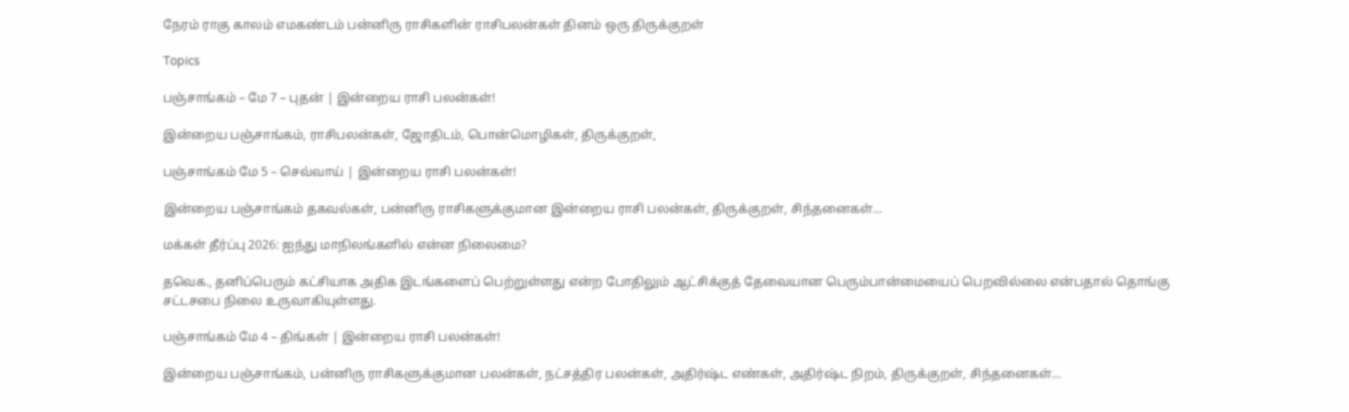நேரம் ராகு காலம் எமகண்டம் பன்னிரு ராசிகளின் ராசிபலன்கள் தினம் ஒரு திருக்குறள்

Topics

பஞ்சாங்கம் – மே 7 – புதன் | இன்றைய ராசி பலன்கள்!

இன்றைய பஞ்சாங்கம், ராசிபலன்கள், ஜோதிடம், பொன்மொழிகள், திருக்குறள்,

பஞ்சாங்கம் மே 5 – செவ்வாய் | இன்றைய ராசி பலன்கள்!

இன்றைய பஞ்சாங்கம் தகவல்கள், பன்னிரு ராசிகளுக்குமான இன்றைய ராசி பலன்கள், திருக்குறள், சிந்தனைகள்...

மக்கள் தீர்ப்பு 2026: ஐந்து மாநிலங்களில் என்ன நிலைமை?

தவெக., தனிப்பெரும் கட்சியாக அதிக இடங்களைப் பெற்றுள்ளது என்ற போதிலும் ஆட்சிக்குத் தேவையான பெரும்பான்மையைப் பெறவில்லை என்பதால் தொங்கு சட்டசபை நிலை உருவாகியுள்ளது.

பஞ்சாங்கம் மே 4 – திங்கள் | இன்றைய ராசி பலன்கள்!

இன்றைய பஞ்சாங்கம், பன்னிரு ராசிகளுக்குமான பலன்கள், நட்சத்திர பலன்கள், அதிர்ஷ்ட எண்கள், அதிர்ஷ்ட நிறம், திருக்குறள், சிந்தனைகள்...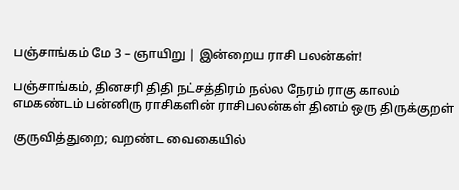பஞ்சாங்கம் மே 3 – ஞாயிறு | இன்றைய ராசி பலன்கள்!

பஞ்சாங்கம், தினசரி திதி நட்சத்திரம் நல்ல நேரம் ராகு காலம் எமகண்டம் பன்னிரு ராசிகளின் ராசிபலன்கள் தினம் ஒரு திருக்குறள்

குருவித்துறை; வறண்ட வைகையில்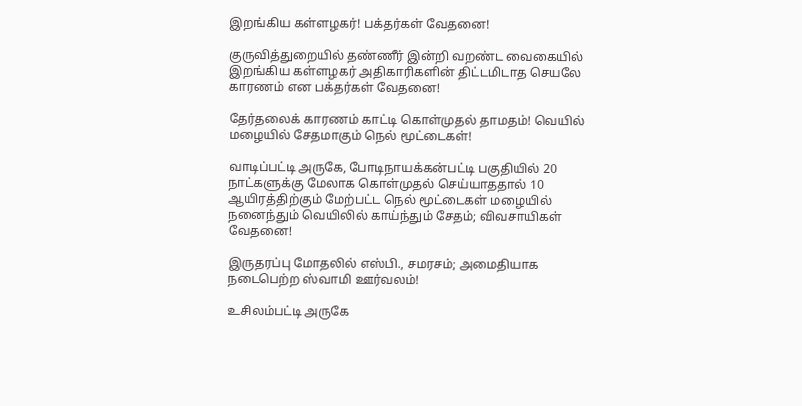இறங்கிய கள்ளழகர்! பக்தர்கள் வேதனை!

குருவித்துறையில் தண்ணீர் இன்றி வறண்ட வைகையில் இறங்கிய கள்ளழகர் அதிகாரிகளின் திட்டமிடாத செயலே காரணம் என பக்தர்கள் வேதனை!

தேர்தலைக் காரணம் காட்டி கொள்முதல் தாமதம்! வெயில் மழையில் சேதமாகும் நெல் மூட்டைகள்!

வாடிப்பட்டி அருகே, போடிநாயக்கன்பட்டி பகுதியில் 20 நாட்களுக்கு மேலாக கொள்முதல் செய்யாததால் 10 ஆயிரத்திற்கும் மேற்பட்ட நெல் மூட்டைகள் மழையில் நனைந்தும் வெயிலில் காய்ந்தும் சேதம்; விவசாயிகள் வேதனை!

இருதரப்பு மோதலில் எஸ்பி., சமரசம்; அமைதியாக நடைபெற்ற ஸ்வாமி ஊர்வலம்!

உசிலம்பட்டி அருகே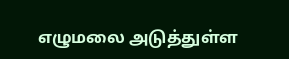எழுமலை அடுத்துள்ள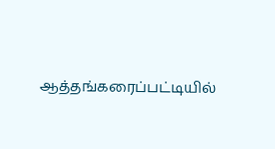ஆத்தங்கரைப்பட்டியில்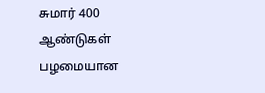சுமார் 400 ஆண்டுகள் பழமையான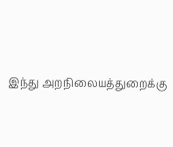இந்து அறநிலையத்துறைக்கு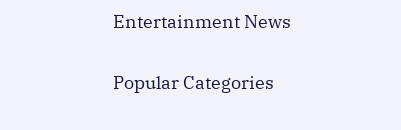Entertainment News

Popular Categories